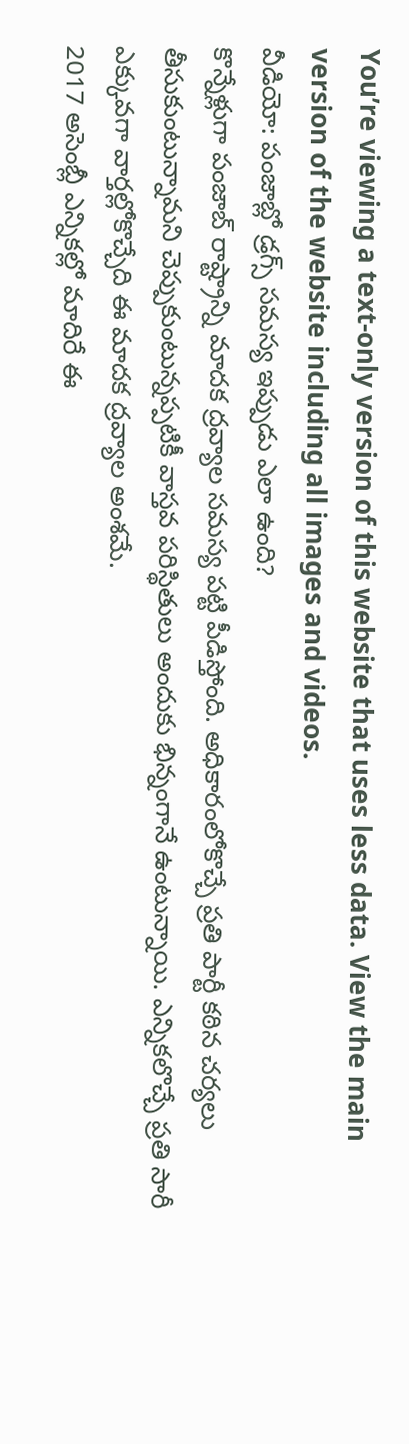You’re viewing a text-only version of this website that uses less data. View the main version of the website including all images and videos.
వీడియో: పంజాబ్లో డ్రగ్స్ సమస్య ఇప్పుడు ఎలా ఉంది?
కొన్నేళ్లుగా పంజాబ్ రాష్ట్రాన్ని మాదక ద్రవ్యాల సమస్య పట్టి పీడిస్తోంది. అధికారంలోకొచ్చే ప్రతి పార్టీ కఠిన చర్యలు తీసుకుంటున్నామని చెప్పుకుంటున్నప్పటికీ వాస్తవ పరిస్థితులు అందుకు భిన్నంగానే ఉంటున్నాయి. ఎన్నికలొచ్చే ప్రతి సారీ ఎక్కువగా వార్తల్లోకొచ్చేది ఈ మాదక ద్రవ్యాల అంశమే.
2017 అసెంబ్లీ ఎన్నికల్లో మాదిరే ఈ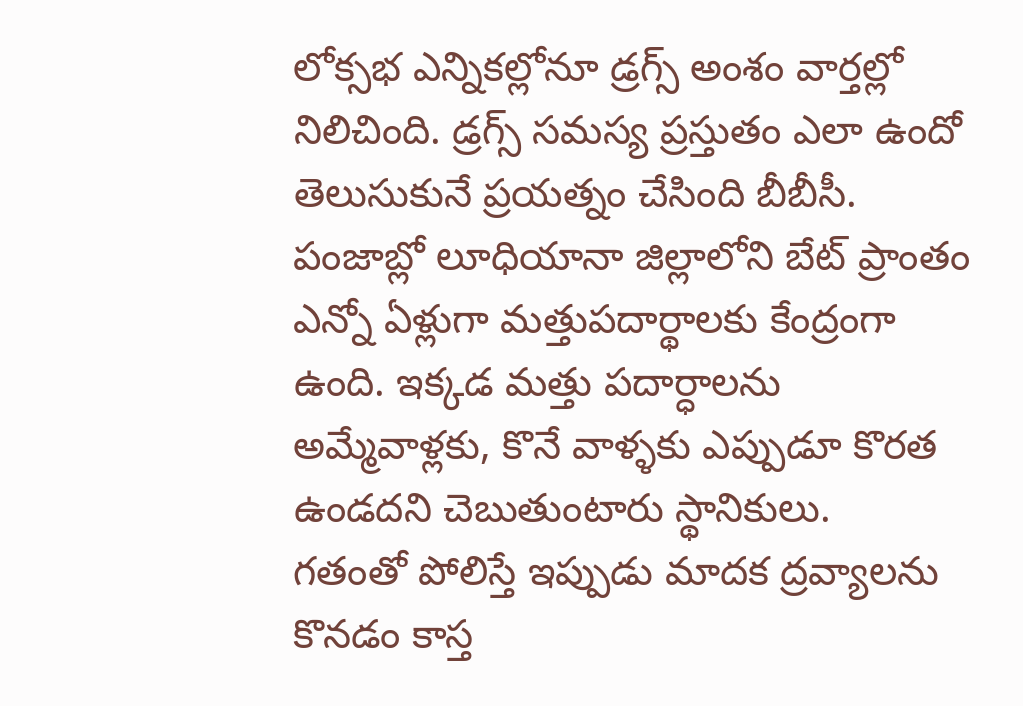లోక్సభ ఎన్నికల్లోనూ డ్రగ్స్ అంశం వార్తల్లో నిలిచింది. డ్రగ్స్ సమస్య ప్రస్తుతం ఎలా ఉందో తెలుసుకునే ప్రయత్నం చేసింది బీబీసీ.
పంజాబ్లో లూధియానా జిల్లాలోని బేట్ ప్రాంతం ఎన్నో ఏళ్లుగా మత్తుపదార్థాలకు కేంద్రంగా ఉంది. ఇక్కడ మత్తు పదార్ధాలను అమ్మేవాళ్లకు, కొనే వాళ్ళకు ఎప్పుడూ కొరత ఉండదని చెబుతుంటారు స్థానికులు.
గతంతో పోలిస్తే ఇప్పుడు మాదక ద్రవ్యాలను కొనడం కాస్త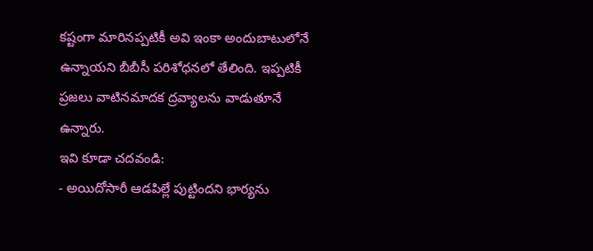కష్టంగా మారినప్పటికీ అవి ఇంకా అందుబాటులోనే ఉన్నాయని బీబీసీ పరిశోధనలో తేలింది. ఇప్పటికీ ప్రజలు వాటినమాదక ద్రవ్యాలను వాడుతూనే ఉన్నారు.
ఇవి కూడా చదవండి:
- అయిదోసారీ ఆడపిల్లే పుట్టిందని భార్యను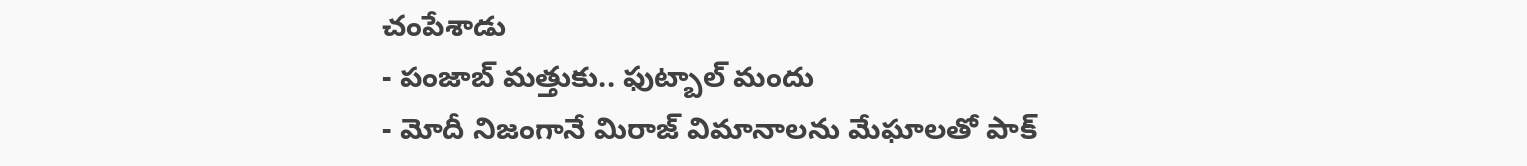చంపేశాడు
- పంజాబ్ మత్తుకు.. ఫుట్బాల్ మందు
- మోదీ నిజంగానే మిరాజ్ విమానాలను మేఘాలతో పాక్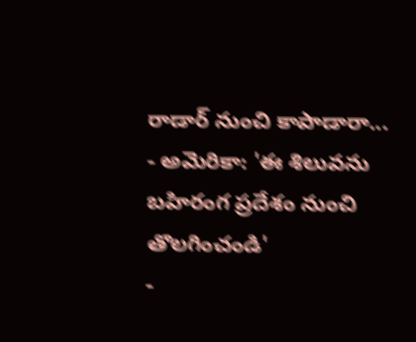రాడార్ నుంచి కాపాడారా...
- అమెరికా: 'ఈ శిలువను బహిరంగ ప్రదేశం నుంచి తొలగించండి'
-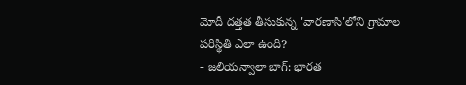మోదీ దత్తత తీసుకున్న 'వారణాసి'లోని గ్రామాల పరిస్థితి ఎలా ఉంది?
- జలియన్వాలా బాగ్: భారత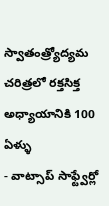స్వాతంత్ర్యోద్యమ చరిత్రలో రక్తసిక్త అధ్యాయానికి 100 ఏళ్ళు
- వాట్సాప్ సాఫ్ట్వేర్లో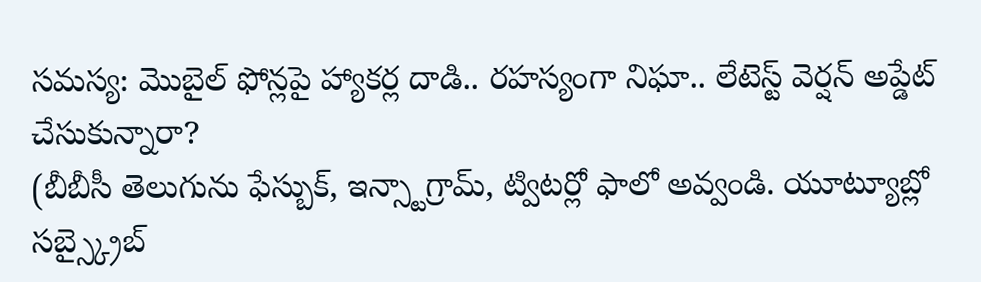సమస్య: మొబైల్ ఫోన్లపై హ్యాకర్ల దాడి.. రహస్యంగా నిఘా.. లేటెస్ట్ వెర్షన్ అప్డేట్ చేసుకున్నారా?
(బీబీసీ తెలుగును ఫేస్బుక్, ఇన్స్టాగ్రామ్, ట్విటర్లో ఫాలో అవ్వండి. యూట్యూబ్లో సబ్స్క్రైబ్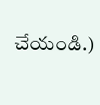చేయండి.)